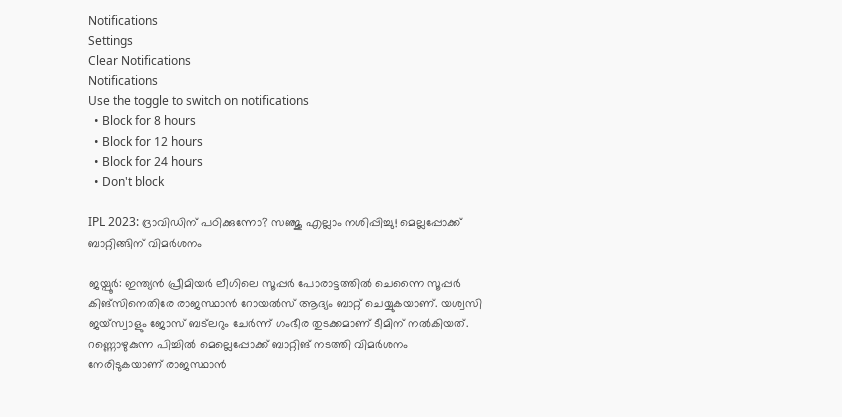Notifications
Settings
Clear Notifications
Notifications
Use the toggle to switch on notifications
  • Block for 8 hours
  • Block for 12 hours
  • Block for 24 hours
  • Don't block

IPL 2023: ദ്രാവിഡിന് പഠിക്കുന്നോ? സഞ്ജു എല്ലാം നശിപ്പിച്ചു! മെല്ലപ്പോക്ക് ബാറ്റിങ്ങിന് വിമര്‍ശനം

ജയ്പൂര്‍: ഇന്ത്യന്‍ പ്രീമിയര്‍ ലീഗിലെ സൂപ്പര്‍ പോരാട്ടത്തില്‍ ചെന്നൈ സൂപ്പര്‍ കിങ്‌സിനെതിരേ രാജസ്ഥാന്‍ റോയല്‍സ് ആദ്യം ബാറ്റ് ചെയ്യുകയാണ്. യശ്വസി ജയ്‌സ്വാളും ജോസ് ബട്‌ലറും ചേര്‍ന്ന് ഗംഭീര തുടക്കമാണ് ടീമിന് നല്‍കിയത്. റണ്ണൊഴുകുന്ന പിച്ചില്‍ മെല്ലെപ്പോക്ക് ബാറ്റിങ് നടത്തി വിമര്‍ശനം നേരിടുകയാണ് രാജസ്ഥാന്‍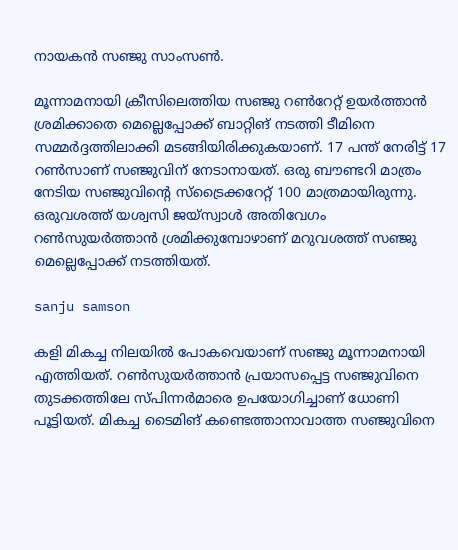നായകന്‍ സഞ്ജു സാംസണ്‍.

മൂന്നാമനായി ക്രീസിലെത്തിയ സഞ്ജു റണ്‍റേറ്റ് ഉയര്‍ത്താന്‍ ശ്രമിക്കാതെ മെല്ലെപ്പോക്ക് ബാറ്റിങ് നടത്തി ടീമിനെ സമ്മര്‍ദ്ദത്തിലാക്കി മടങ്ങിയിരിക്കുകയാണ്. 17 പന്ത് നേരിട്ട് 17 റണ്‍സാണ് സഞ്ജുവിന് നേടാനായത്. ഒരു ബൗണ്ടറി മാത്രം നേടിയ സഞ്ജുവിന്റെ സ്‌ട്രൈക്കറേറ്റ് 100 മാത്രമായിരുന്നു. ഒരുവശത്ത് യശ്വസി ജയ്‌സ്വാള്‍ അതിവേഗം റണ്‍സുയര്‍ത്താന്‍ ശ്രമിക്കുമ്പോഴാണ് മറുവശത്ത് സഞ്ജു മെല്ലെപ്പോക്ക് നടത്തിയത്.

sanju samson

കളി മികച്ച നിലയില്‍ പോകവെയാണ് സഞ്ജു മൂന്നാമനായി എത്തിയത്. റണ്‍സുയര്‍ത്താന്‍ പ്രയാസപ്പെട്ട സഞ്ജുവിനെ തുടക്കത്തിലേ സ്പിന്നര്‍മാരെ ഉപയോഗിച്ചാണ് ധോണി പൂട്ടിയത്. മികച്ച ടൈമിങ് കണ്ടെത്താനാവാത്ത സഞ്ജുവിനെ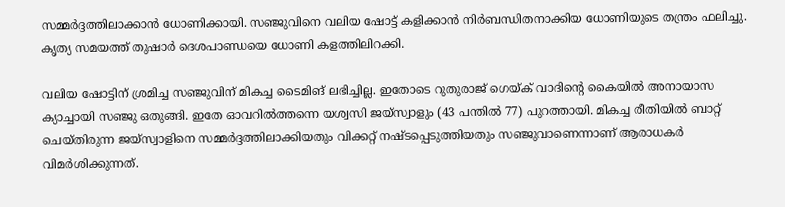സമ്മര്‍ദ്ദത്തിലാക്കാന്‍ ധോണിക്കായി. സഞ്ജുവിനെ വലിയ ഷോട്ട് കളിക്കാന്‍ നിര്‍ബന്ധിതനാക്കിയ ധോണിയുടെ തന്ത്രം ഫലിച്ചു. കൃത്യ സമയത്ത് തുഷാര്‍ ദെശപാണ്ഡയെ ധോണി കളത്തിലിറക്കി.

വലിയ ഷോട്ടിന് ശ്രമിച്ച സഞ്ജുവിന് മികച്ച ടൈമിങ് ലഭിച്ചില്ല. ഇതോടെ റുതുരാജ് ഗെയ്ക് വാദിന്റെ കൈയില്‍ അനായാസ ക്യാച്ചായി സഞ്ജു ഒതുങ്ങി. ഇതേ ഓവറില്‍ത്തന്നെ യശ്വസി ജയ്‌സ്വാളും (43 പന്തില്‍ 77) പുറത്തായി. മികച്ച രീതിയില്‍ ബാറ്റ് ചെയ്തിരുന്ന ജയ്‌സ്വാളിനെ സമ്മര്‍ദ്ദത്തിലാക്കിയതും വിക്കറ്റ് നഷ്ടപ്പെടുത്തിയതും സഞ്ജുവാണെന്നാണ് ആരാധകര്‍ വിമര്‍ശിക്കുന്നത്.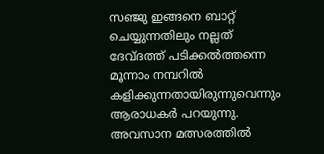സഞ്ജു ഇങ്ങനെ ബാറ്റ് ചെയ്യുന്നതിലും നല്ലത് ദേവ്ദത്ത് പടിക്കല്‍ത്തന്നെ മൂന്നാം നമ്പറില്‍ കളിക്കുന്നതായിരുന്നുവെന്നും ആരാധകര്‍ പറയുന്നു. അവസാന മത്സരത്തില്‍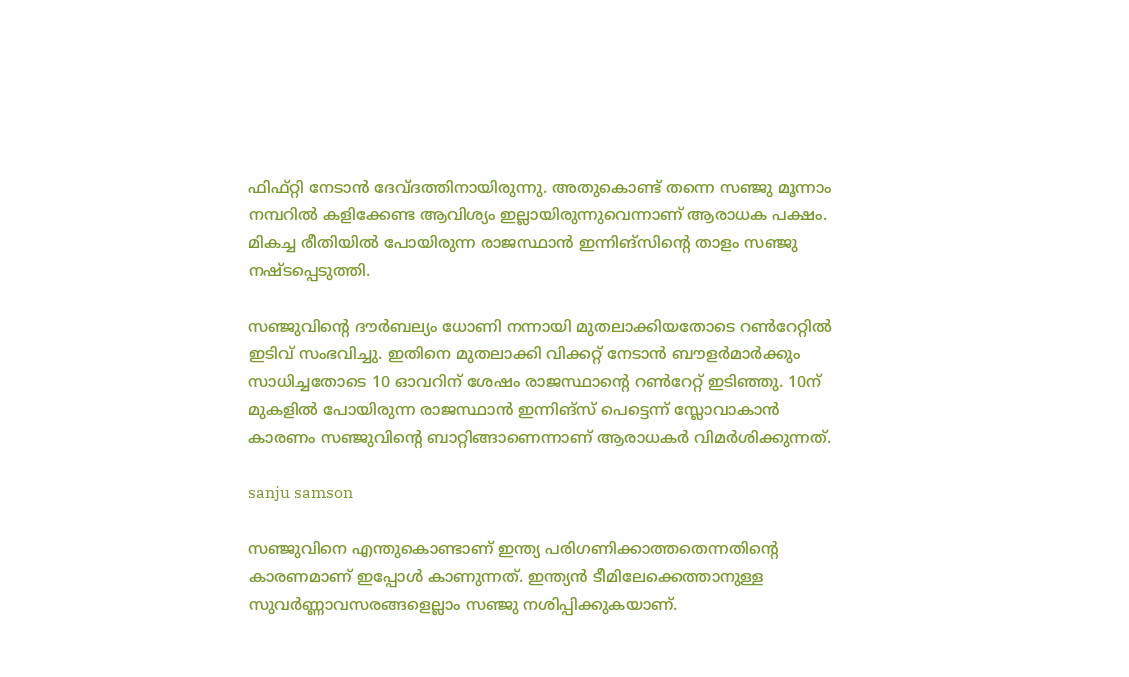ഫിഫ്റ്റി നേടാന്‍ ദേവ്ദത്തിനായിരുന്നു. അതുകൊണ്ട് തന്നെ സഞ്ജു മൂന്നാം നമ്പറില്‍ കളിക്കേണ്ട ആവിശ്യം ഇല്ലായിരുന്നുവെന്നാണ് ആരാധക പക്ഷം. മികച്ച രീതിയില്‍ പോയിരുന്ന രാജസ്ഥാന്‍ ഇന്നിങ്‌സിന്റെ താളം സഞ്ജു നഷ്ടപ്പെടുത്തി.

സഞ്ജുവിന്റെ ദൗര്‍ബല്യം ധോണി നന്നായി മുതലാക്കിയതോടെ റണ്‍റേറ്റില്‍ ഇടിവ് സംഭവിച്ചു. ഇതിനെ മുതലാക്കി വിക്കറ്റ് നേടാന്‍ ബൗളര്‍മാര്‍ക്കും സാധിച്ചതോടെ 10 ഓവറിന് ശേഷം രാജസ്ഥാന്റെ റണ്‍റേറ്റ് ഇടിഞ്ഞു. 10ന് മുകളില്‍ പോയിരുന്ന രാജസ്ഥാന്‍ ഇന്നിങ്‌സ് പെട്ടെന്ന് സ്ലോവാകാന്‍ കാരണം സഞ്ജുവിന്റെ ബാറ്റിങ്ങാണെന്നാണ് ആരാധകര്‍ വിമര്‍ശിക്കുന്നത്.

sanju samson

സഞ്ജുവിനെ എന്തുകൊണ്ടാണ് ഇന്ത്യ പരിഗണിക്കാത്തതെന്നതിന്റെ കാരണമാണ് ഇപ്പോള്‍ കാണുന്നത്. ഇന്ത്യന്‍ ടീമിലേക്കെത്താനുള്ള സുവര്‍ണ്ണാവസരങ്ങളെല്ലാം സഞ്ജു നശിപ്പിക്കുകയാണ്.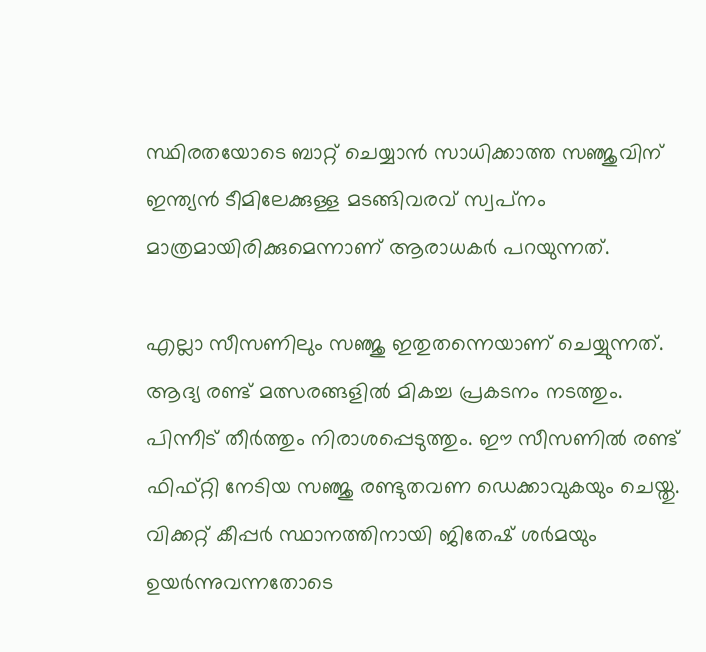സ്ഥിരതയോടെ ബാറ്റ് ചെയ്യാന്‍ സാധിക്കാത്ത സഞ്ജുവിന് ഇന്ത്യന്‍ ടീമിലേക്കുള്ള മടങ്ങിവരവ് സ്വപ്‌നം മാത്രമായിരിക്കുമെന്നാണ് ആരാധകര്‍ പറയുന്നത്.

എല്ലാ സീസണിലും സഞ്ജു ഇതുതന്നെയാണ് ചെയ്യുന്നത്. ആദ്യ രണ്ട് മത്സരങ്ങളില്‍ മികച്ച പ്രകടനം നടത്തും. പിന്നീട് തീര്‍ത്തും നിരാശപ്പെടുത്തും. ഈ സീസണില്‍ രണ്ട് ഫിഫ്റ്റി നേടിയ സഞ്ജു രണ്ടുതവണ ഡെക്കാവുകയും ചെയ്തു. വിക്കറ്റ് കീപ്പര്‍ സ്ഥാനത്തിനായി ജിതേഷ് ശര്‍മയും ഉയര്‍ന്നുവന്നതോടെ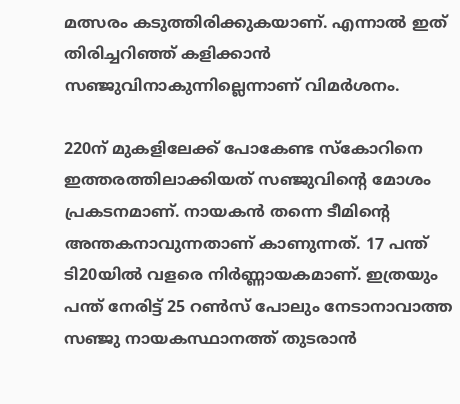മത്സരം കടുത്തിരിക്കുകയാണ്. എന്നാല്‍ ഇത് തിരിച്ചറിഞ്ഞ് കളിക്കാന്‍ സഞ്ജുവിനാകുന്നില്ലെന്നാണ് വിമര്‍ശനം.

220ന് മുകളിലേക്ക് പോകേണ്ട സ്‌കോറിനെ ഇത്തരത്തിലാക്കിയത് സഞ്ജുവിന്റെ മോശം പ്രകടനമാണ്. നായകന്‍ തന്നെ ടീമിന്റെ അന്തകനാവുന്നതാണ് കാണുന്നത്. 17 പന്ത് ടി20യില്‍ വളരെ നിര്‍ണ്ണായകമാണ്. ഇത്രയും പന്ത് നേരിട്ട് 25 റണ്‍സ് പോലും നേടാനാവാത്ത സഞ്ജു നായകസ്ഥാനത്ത് തുടരാന്‍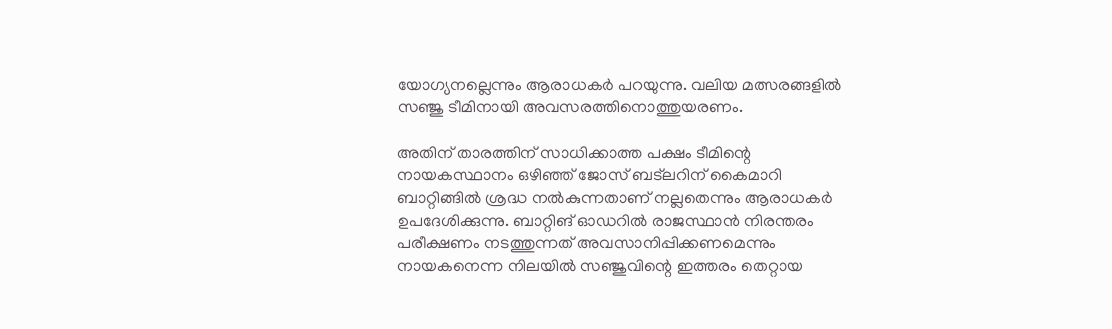യോഗ്യനല്ലെന്നും ആരാധകര്‍ പറയുന്നു. വലിയ മത്സരങ്ങളില്‍ സഞ്ജു ടീമിനായി അവസരത്തിനൊത്തുയരണം.

അതിന് താരത്തിന് സാധിക്കാത്ത പക്ഷം ടീമിന്റെ നായകസ്ഥാനം ഒഴിഞ്ഞ് ജോസ് ബട്‌ലറിന് കൈമാറി ബാറ്റിങ്ങില്‍ ശ്രദ്ധ നല്‍കുന്നതാണ് നല്ലതെന്നും ആരാധകര്‍ ഉപദേശിക്കുന്നു. ബാറ്റിങ് ഓഡറില്‍ രാജസ്ഥാന്‍ നിരന്തരം പരീക്ഷണം നടത്തുന്നത് അവസാനിപ്പിക്കണമെന്നും നായകനെന്ന നിലയില്‍ സഞ്ജുവിന്റെ ഇത്തരം തെറ്റായ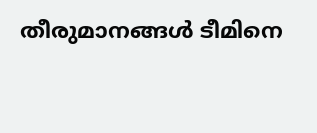തീരുമാനങ്ങള്‍ ടീമിനെ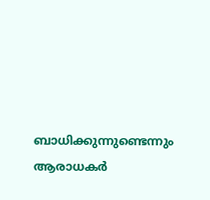ബാധിക്കുന്നുണ്ടെന്നും ആരാധകര്‍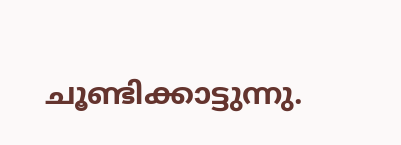ചൂണ്ടിക്കാട്ടുന്നു.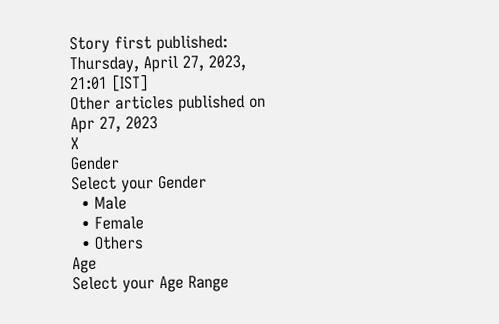Story first published: Thursday, April 27, 2023, 21:01 [IST]
Other articles published on Apr 27, 2023
X
Gender
Select your Gender
  • Male
  • Female
  • Others
Age
Select your Age Range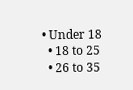• Under 18
  • 18 to 25
  • 26 to 35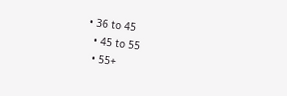• 36 to 45
  • 45 to 55
  • 55+